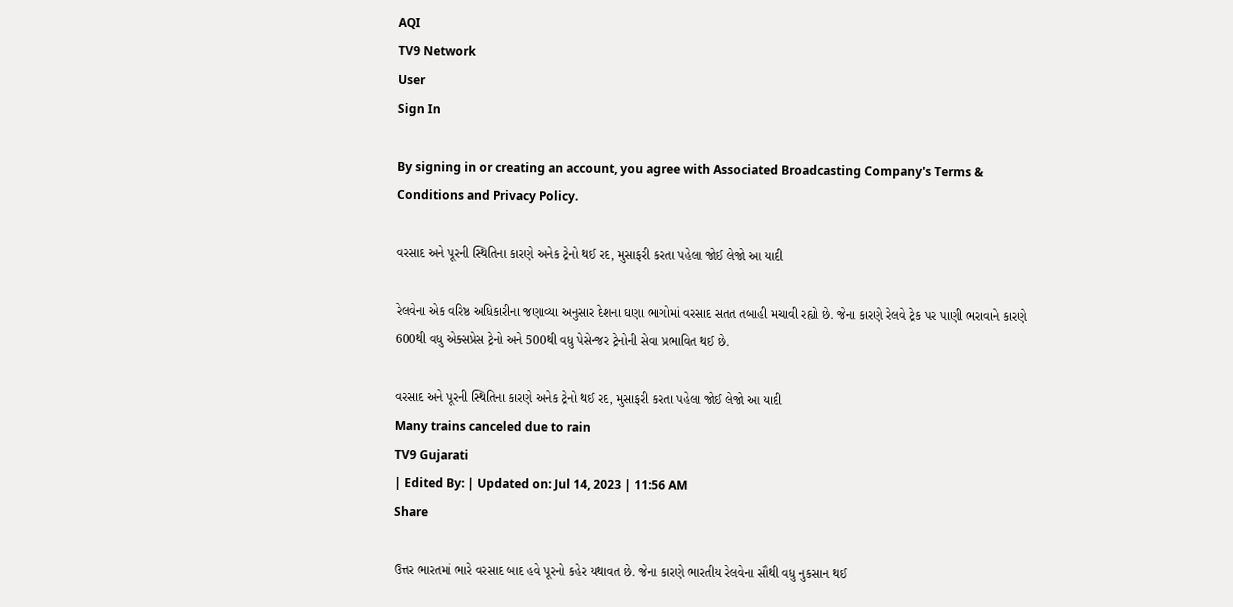AQI
TV9 Network
User
Sign In

By signing in or creating an account, you agree with Associated Broadcasting Company's Terms & Conditions and Privacy Policy.

વરસાદ અને પૂરની સ્થિતિના કારણે અનેક ટ્રેનો થઈ રદ, મુસાફરી કરતા પહેલા જોઈ લેજો આ યાદી

રેલવેના એક વરિષ્ઠ અધિકારીના જણાવ્યા અનુસાર દેશના ઘણા ભાગોમાં વરસાદ સતત તબાહી મચાવી રહ્યો છે. જેના કારણે રેલવે ટ્રેક પર પાણી ભરાવાને કારણે 600થી વધુ એક્સપ્રેસ ટ્રેનો અને 500થી વધુ પેસેન્જર ટ્રેનોની સેવા પ્રભાવિત થઈ છે.

વરસાદ અને પૂરની સ્થિતિના કારણે અનેક ટ્રેનો થઈ રદ, મુસાફરી કરતા પહેલા જોઈ લેજો આ યાદી
Many trains canceled due to rain
TV9 Gujarati
| Edited By: | Updated on: Jul 14, 2023 | 11:56 AM
Share

ઉત્તર ભારતમાં ભારે વરસાદ બાદ હવે પૂરનો કહેર યથાવત છે. જેના કારણે ભારતીય રેલવેના સૌથી વધુ નુકસાન થઈ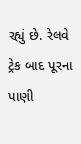રહ્યું છે. રેલવે ટ્રેક બાદ પૂરના પાણી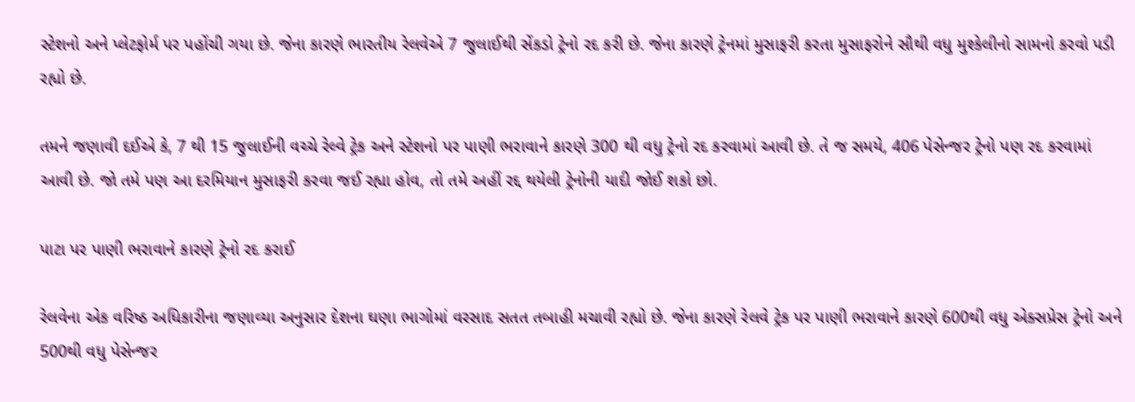સ્ટેશનો અને પ્લેટફોર્મ પર પહોંચી ગયા છે. જેના કારણે ભારતીય રેલવેએ 7 જુલાઈથી સેંકડો ટ્રેનો રદ કરી છે. જેના કારણે ટ્રેનમાં મુસાફરી કરતા મુસાફરોને સૌથી વધુ મુશ્કેલીનો સામનો કરવો પડી રહ્યો છે.

તમને જણાવી દઈએ કે, 7 થી 15 જુલાઈની વચ્ચે રેલ્વે ટ્રેક અને સ્ટેશનો પર પાણી ભરાવાને કારણે 300 થી વધુ ટ્રેનો રદ કરવામાં આવી છે. તે જ સમયે, 406 પેસેન્જર ટ્રેનો પણ રદ કરવામાં આવી છે. જો તમે પણ આ દરમિયાન મુસાફરી કરવા જઈ રહ્યા હોવ, તો તમે અહીં રદ્દ થયેલી ટ્રેનોની યાદી જોઈ શકો છો.

પાટા પર પાણી ભરાવાને કારણે ટ્રેનો રદ કરાઈ

રેલવેના એક વરિષ્ઠ અધિકારીના જણાવ્યા અનુસાર દેશના ઘણા ભાગોમાં વરસાદ સતત તબાહી મચાવી રહ્યો છે. જેના કારણે રેલવે ટ્રેક પર પાણી ભરાવાને કારણે 600થી વધુ એક્સપ્રેસ ટ્રેનો અને 500થી વધુ પેસેન્જર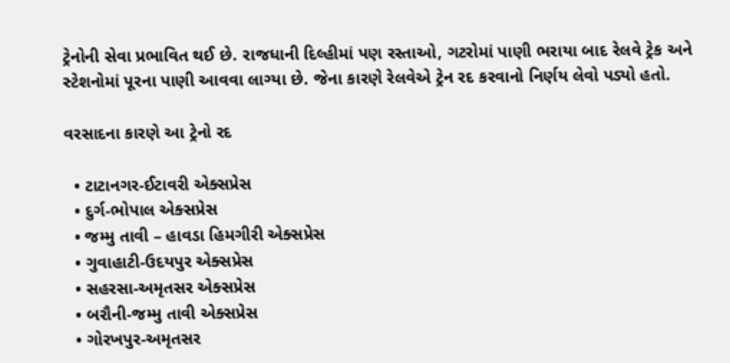ટ્રેનોની સેવા પ્રભાવિત થઈ છે. રાજધાની દિલ્હીમાં પણ રસ્તાઓ, ગટરોમાં પાણી ભરાયા બાદ રેલવે ટ્રેક અને સ્ટેશનોમાં પૂરના પાણી આવવા લાગ્યા છે. જેના કારણે રેલવેએ ટ્રેન રદ કરવાનો નિર્ણય લેવો પડ્યો હતો.

વરસાદના કારણે આ ટ્રેનો રદ

  • ટાટાનગર-ઈટાવરી એક્સપ્રેસ
  • દુર્ગ-ભોપાલ એક્સપ્રેસ
  • જમ્મુ તાવી – હાવડા હિમગીરી એક્સપ્રેસ
  • ગુવાહાટી-ઉદયપુર એક્સપ્રેસ
  • સહરસા-અમૃતસર એક્સપ્રેસ
  • બરૌની-જમ્મુ તાવી એક્સપ્રેસ
  • ગોરખપુર-અમૃતસર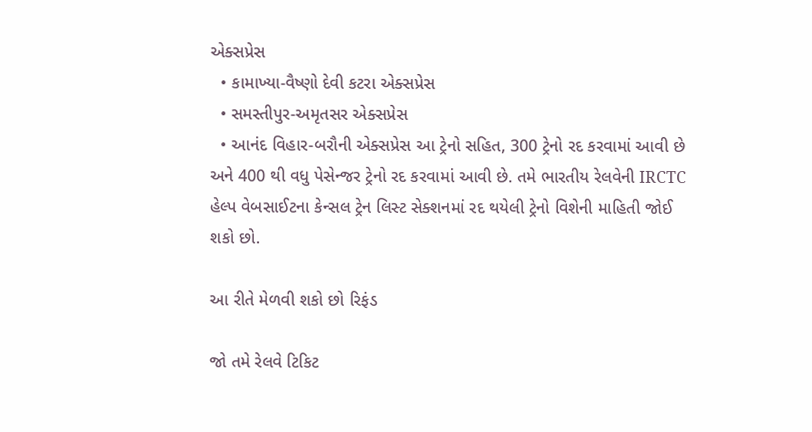એક્સપ્રેસ
  • કામાખ્યા-વૈષ્ણો દેવી કટરા એક્સપ્રેસ
  • સમસ્તીપુર-અમૃતસર એક્સપ્રેસ
  • આનંદ વિહાર-બરૌની એક્સપ્રેસ આ ટ્રેનો સહિત, 300 ટ્રેનો રદ કરવામાં આવી છે અને 400 થી વધુ પેસેન્જર ટ્રેનો રદ કરવામાં આવી છે. તમે ભારતીય રેલવેની IRCTC હેલ્પ વેબસાઈટના કેન્સલ ટ્રેન લિસ્ટ સેક્શનમાં રદ થયેલી ટ્રેનો વિશેની માહિતી જોઈ શકો છો.

આ રીતે મેળવી શકો છો રિફંડ

જો તમે રેલવે ટિકિટ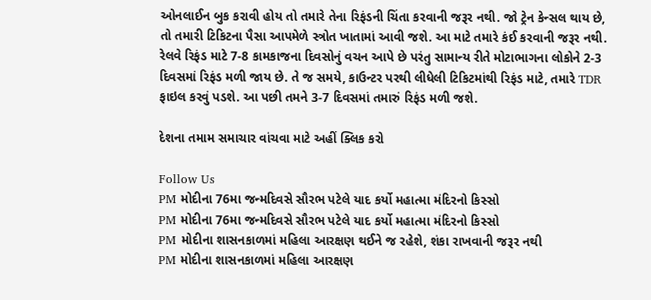ઓનલાઈન બુક કરાવી હોય તો તમારે તેના રિફંડની ચિંતા કરવાની જરૂર નથી. જો ટ્રેન કેન્સલ થાય છે, તો તમારી ટિકિટના પૈસા આપમેળે સ્ત્રોત ખાતામાં આવી જશે. આ માટે તમારે કંઈ કરવાની જરૂર નથી. રેલવે રિફંડ માટે 7-8 કામકાજના દિવસોનું વચન આપે છે પરંતુ સામાન્ય રીતે મોટાભાગના લોકોને 2-3 દિવસમાં રિફંડ મળી જાય છે. તે જ સમયે, કાઉન્ટર પરથી લીધેલી ટિકિટમાંથી રિફંડ માટે, તમારે TDR ફાઇલ કરવું પડશે. આ પછી તમને 3-7 દિવસમાં તમારું રિફંડ મળી જશે.

દેશના તમામ સમાચાર વાંચવા માટે અહીં ક્લિક કરો

Follow Us
PM મોદીના 76મા જન્મદિવસે સૌરભ પટેલે યાદ કર્યો મહાત્મા મંદિરનો કિસ્સો
PM મોદીના 76મા જન્મદિવસે સૌરભ પટેલે યાદ કર્યો મહાત્મા મંદિરનો કિસ્સો
PM મોદીના શાસનકાળમાં મહિલા આરક્ષણ થઈને જ રહેશે, શંકા રાખવાની જરૂર નથી
PM મોદીના શાસનકાળમાં મહિલા આરક્ષણ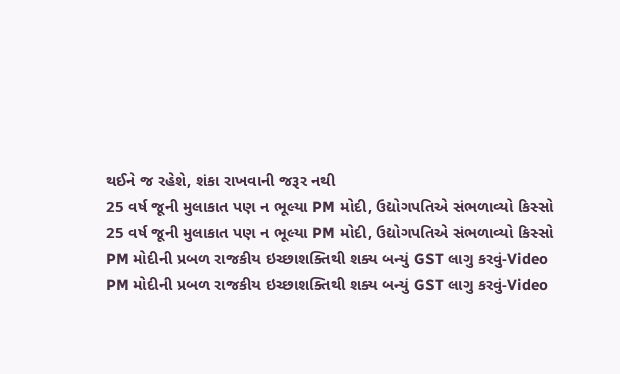થઈને જ રહેશે, શંકા રાખવાની જરૂર નથી
25 વર્ષ જૂની મુલાકાત પણ ન ભૂલ્યા PM મોદી, ઉદ્યોગપતિએ સંભળાવ્યો કિસ્સો
25 વર્ષ જૂની મુલાકાત પણ ન ભૂલ્યા PM મોદી, ઉદ્યોગપતિએ સંભળાવ્યો કિસ્સો
PM મોદીની પ્રબળ રાજકીય ઇચ્છાશક્તિથી શક્ય બન્યું GST લાગુ કરવું-Video
PM મોદીની પ્રબળ રાજકીય ઇચ્છાશક્તિથી શક્ય બન્યું GST લાગુ કરવું-Video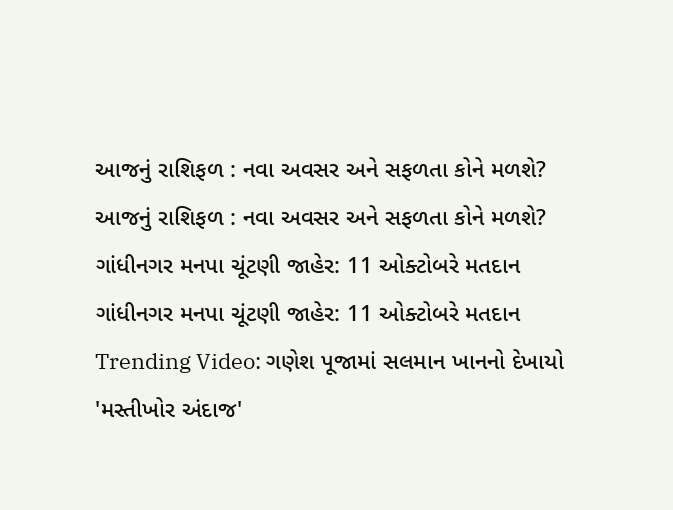આજનું રાશિફળ : નવા અવસર અને સફળતા કોને મળશે?
આજનું રાશિફળ : નવા અવસર અને સફળતા કોને મળશે?
ગાંધીનગર મનપા ચૂંટણી જાહેર: 11 ઓક્ટોબરે મતદાન
ગાંધીનગર મનપા ચૂંટણી જાહેર: 11 ઓક્ટોબરે મતદાન
Trending Video: ગણેશ પૂજામાં સલમાન ખાનનો દેખાયો 'મસ્તીખોર અંદાજ'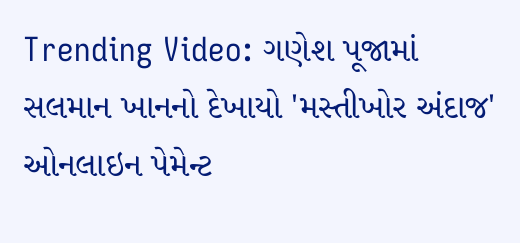Trending Video: ગણેશ પૂજામાં સલમાન ખાનનો દેખાયો 'મસ્તીખોર અંદાજ'
ઓનલાઇન પેમેન્ટ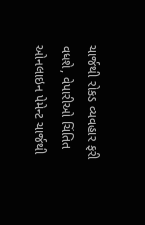ચાર્જથી રોકડ વ્યવહાર ફરી વધશે, વેપારીઓ ચિંતિત
ઓનલાઇન પેમેન્ટ ચાર્જથી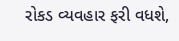રોકડ વ્યવહાર ફરી વધશે,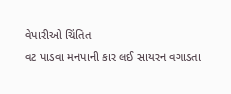વેપારીઓ ચિંતિત
વટ પાડવા મનપાની કાર લઈ સાયરન વગાડતા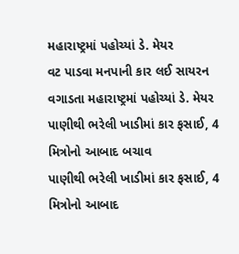મહારાષ્ટ્રમાં પહોચ્યાં ડે. મેયર
વટ પાડવા મનપાની કાર લઈ સાયરન વગાડતા મહારાષ્ટ્રમાં પહોચ્યાં ડે. મેયર
પાણીથી ભરેલી ખાડીમાં કાર ફસાઈ, 4 મિત્રોનો આબાદ બચાવ
પાણીથી ભરેલી ખાડીમાં કાર ફસાઈ, 4 મિત્રોનો આબાદ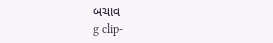બચાવ
g clip-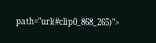path="url(#clip0_868_265)">